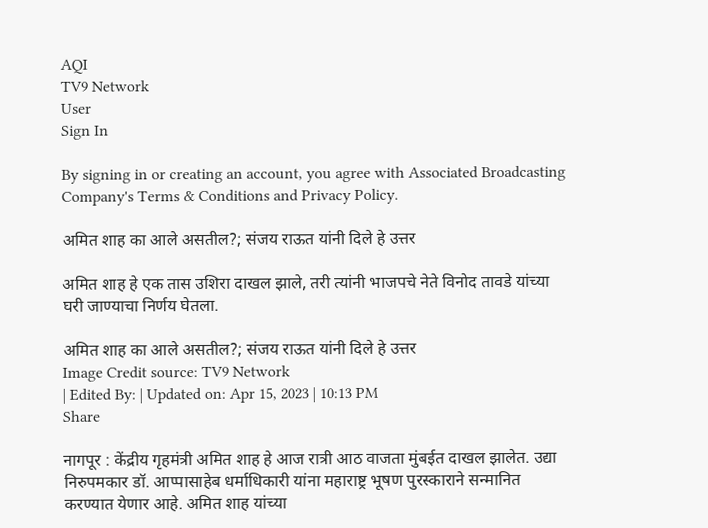AQI
TV9 Network
User
Sign In

By signing in or creating an account, you agree with Associated Broadcasting Company's Terms & Conditions and Privacy Policy.

अमित शाह का आले असतील?; संजय राऊत यांनी दिले हे उत्तर

अमित शाह हे एक तास उशिरा दाखल झाले, तरी त्यांनी भाजपचे नेते विनोद तावडे यांच्या घरी जाण्याचा निर्णय घेतला.

अमित शाह का आले असतील?; संजय राऊत यांनी दिले हे उत्तर
Image Credit source: TV9 Network
| Edited By: | Updated on: Apr 15, 2023 | 10:13 PM
Share

नागपूर : केंद्रीय गृहमंत्री अमित शाह हे आज रात्री आठ वाजता मुंबईत दाखल झालेत. उद्या निरुपमकार डॉ. आप्पासाहेब धर्माधिकारी यांना महाराष्ट्र भूषण पुरस्काराने सन्मानित करण्यात येणार आहे. अमित शाह यांच्या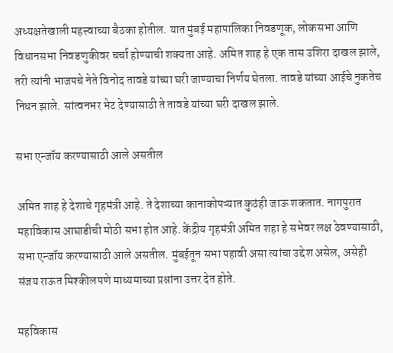अध्यक्षतेखाली महत्त्वाच्या बैठका होतील. यात मुंबई महापालिका निवडणूक, लोकसभा आणि विधानसभा निवडणुकीवर चर्चा होण्याची शक्यता आहे. अमित शाह हे एक तास उशिरा दाखल झाले, तरी त्यांनी भाजपचे नेते विनोद तावडे यांच्या घरी जाण्याचा निर्णय घेतला. तावडे यांच्या आईचे नुकतेच निधन झाले. सांत्वनभर भेट देण्यासाठी ते तावडे यांच्या घरी दाखल झाले.

सभा एन्जॉय करण्यासाठी आले असतील

अमित शाह हे देशाचे गृहमंत्री आहे. ते देशाच्या कानाकोपऱ्यात कुठंही जाऊ शकतात. नागपुरात महाविकास आघाडीची मोठी सभा होत आहे. केंद्रीय गृहमंत्री अमित शहा हे सभेवर लक्ष ठेवण्यासाठी, सभा एन्जॉय करण्यासाठी आले असतील. मुंबईतून सभा पहावी असा त्यांचा उद्देश असेल, असेही संजय राऊत मिश्कीलपणे माध्यमाच्या प्रश्नांना उत्तर देत होते.

महविकास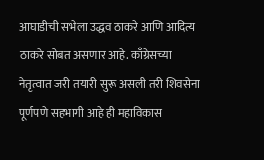आघाडीची सभेला उद्धव ठाकरे आणि आदित्य ठाकरे सोबत असणार आहे. काँग्रेसच्या नेतृत्वात जरी तयारी सुरू असली तरी शिवसेना पूर्णपणे सहभागी आहे ही महाविकास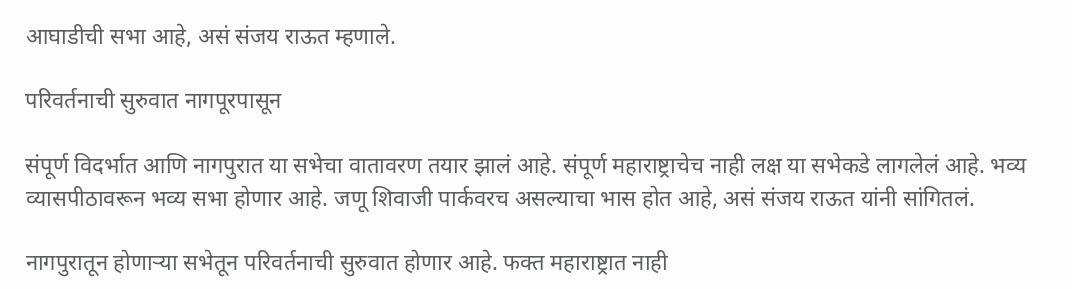आघाडीची सभा आहे, असं संजय राऊत म्हणाले.

परिवर्तनाची सुरुवात नागपूरपासून

संपूर्ण विदर्भात आणि नागपुरात या सभेचा वातावरण तयार झालं आहे. संपूर्ण महाराष्ट्राचेच नाही लक्ष या सभेकडे लागलेलं आहे. भव्य व्यासपीठावरून भव्य सभा होणार आहे. जणू शिवाजी पार्कवरच असल्याचा भास होत आहे, असं संजय राऊत यांनी सांगितलं.

नागपुरातून होणाऱ्या सभेतून परिवर्तनाची सुरुवात होणार आहे. फक्त महाराष्ट्रात नाही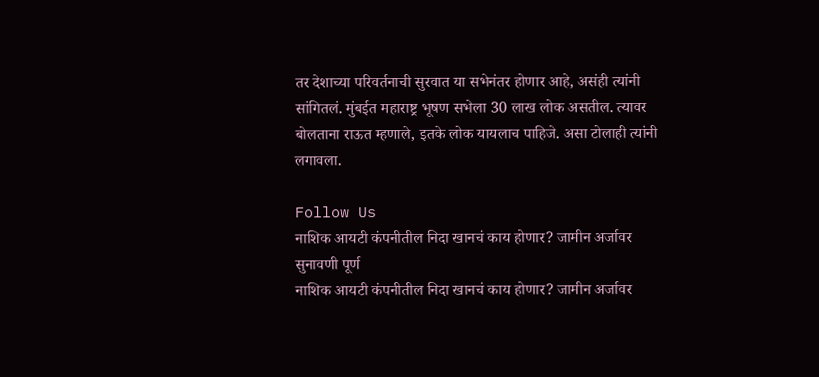तर देशाच्या परिवर्तनाची सुरवात या सभेनंतर होणार आहे, असंही त्यांनी सांगितलं. मुंबईत महाराष्ट्र भूषण सभेला 30 लाख लोक असतील. त्यावर बोलताना राऊत म्हणाले, इतके लोक यायलाच पाहिजे. असा टोलाही त्यांनी लगावला.

Follow Us
नाशिक आयटी कंपनीतील निदा खानचं काय होणार? जामीन अर्जावर सुनावणी पूर्ण
नाशिक आयटी कंपनीतील निदा खानचं काय होणार? जामीन अर्जावर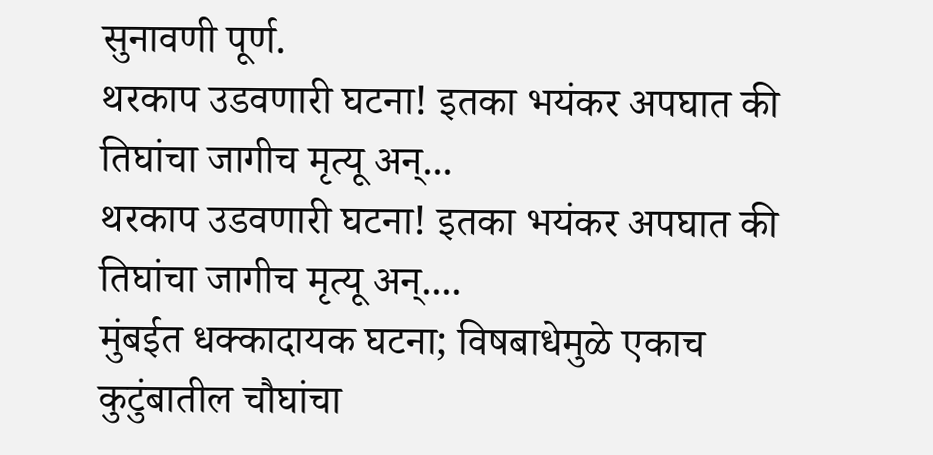सुनावणी पूर्ण.
थरकाप उडवणारी घटना! इतका भयंकर अपघात की तिघांचा जागीच मृत्यू अन्...
थरकाप उडवणारी घटना! इतका भयंकर अपघात की तिघांचा जागीच मृत्यू अन्....
मुंबईत धक्कादायक घटना; विषबाधेमुळे एकाच कुटुंबातील चौघांचा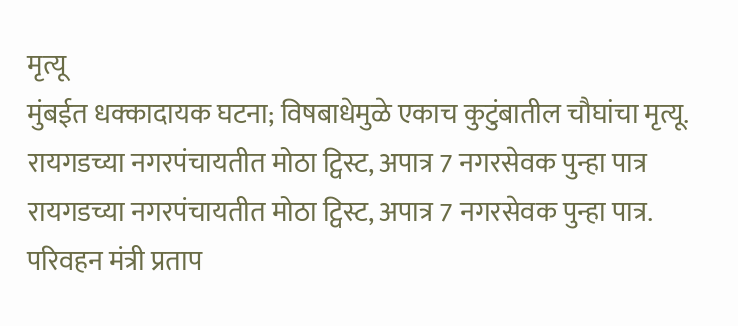मृत्यू
मुंबईत धक्कादायक घटना; विषबाधेमुळे एकाच कुटुंबातील चौघांचा मृत्यू.
रायगडच्या नगरपंचायतीत मोठा ट्विस्ट, अपात्र 7 नगरसेवक पुन्हा पात्र
रायगडच्या नगरपंचायतीत मोठा ट्विस्ट, अपात्र 7 नगरसेवक पुन्हा पात्र.
परिवहन मंत्री प्रताप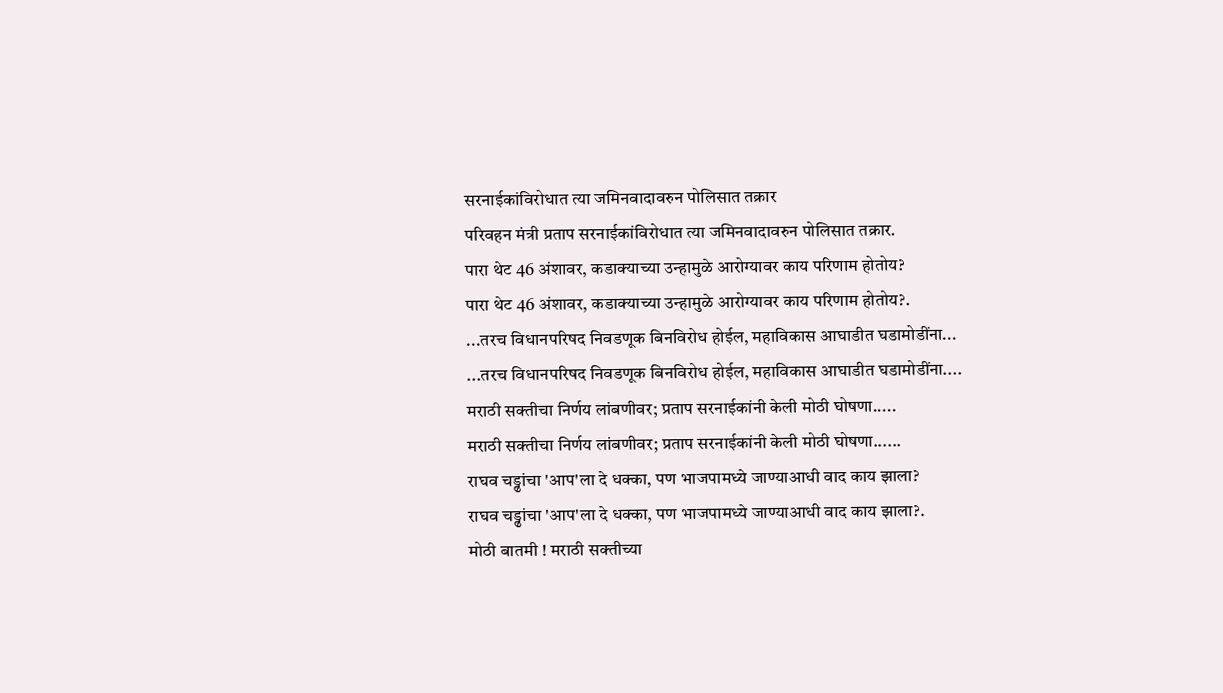सरनाईकांविरोधात त्या जमिनवादावरुन पोलिसात तक्रार
परिवहन मंत्री प्रताप सरनाईकांविरोधात त्या जमिनवादावरुन पोलिसात तक्रार.
पारा थेट 46 अंशावर, कडाक्याच्या उन्हामुळे आरोग्यावर काय परिणाम होतोय?
पारा थेट 46 अंशावर, कडाक्याच्या उन्हामुळे आरोग्यावर काय परिणाम होतोय?.
...तरच विधानपरिषद निवडणूक बिनविरोध होईल, महाविकास आघाडीत घडामोडींना...
...तरच विधानपरिषद निवडणूक बिनविरोध होईल, महाविकास आघाडीत घडामोडींना....
मराठी सक्तीचा निर्णय लांबणीवर; प्रताप सरनाईकांनी केली मोठी घोषणा.....
मराठी सक्तीचा निर्णय लांबणीवर; प्रताप सरनाईकांनी केली मोठी घोषणा......
राघव चड्ढांचा 'आप'ला दे धक्का, पण भाजपामध्ये जाण्याआधी वाद काय झाला?
राघव चड्ढांचा 'आप'ला दे धक्का, पण भाजपामध्ये जाण्याआधी वाद काय झाला?.
मोठी बातमी ! मराठी सक्तीच्या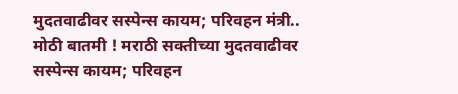मुदतवाढीवर सस्पेन्स कायम; परिवहन मंत्री..
मोठी बातमी ! मराठी सक्तीच्या मुदतवाढीवर सस्पेन्स कायम; परिवहन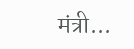मंत्री...